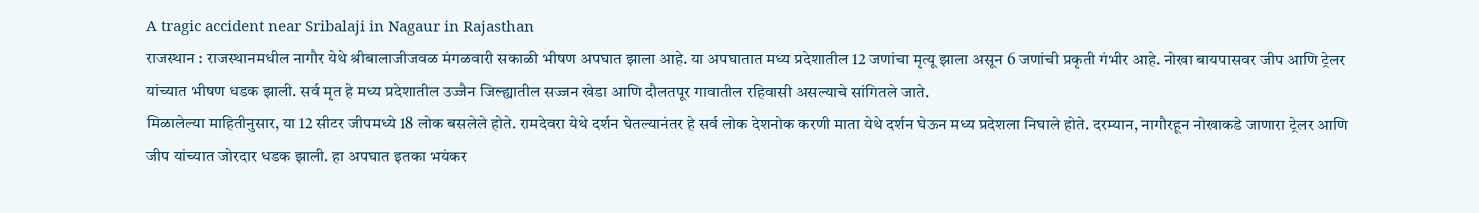A tragic accident near Sribalaji in Nagaur in Rajasthan
राजस्थान : राजस्थानमधील नागौर येथे श्रीबालाजीजवळ मंगळवारी सकाळी भीषण अपघात झाला आहे. या अपघातात मध्य प्रदेशातील 12 जणांचा मृत्यू झाला असून 6 जणांची प्रकृती गंभीर आहे. नोखा बायपासवर जीप आणि ट्रेलर यांच्यात भीषण धडक झाली. सर्व मृत हे मध्य प्रदेशातील उज्जैन जिल्ह्यातील सज्जन खेडा आणि दौलतपूर गावातील रहिवासी असल्याचे सांगितले जाते.
मिळालेल्या माहितीनुसार, या 12 सीटर जीपमध्ये 18 लोक बसलेले होते. रामदेवरा येथे दर्शन घेतल्यानंतर हे सर्व लोक देशनोक करणी माता येथे दर्शन घेऊन मध्य प्रदेशला निघाले होते. दरम्यान, नागौरहून नोखाकडे जाणारा ट्रेलर आणि जीप यांच्यात जोरदार धडक झाली. हा अपघात इतका भयंकर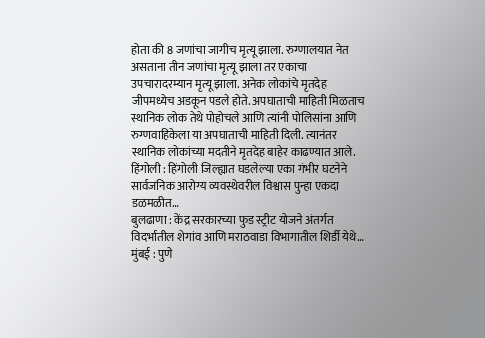होता की 8 जणांचा जागीच मृत्यू झाला. रुग्णालयात नेत असताना तीन जणांचा मृत्यू झाला तर एकाचा उपचारादरम्यान मृत्यू झाला. अनेक लोकांचे मृतदेह जीपमध्येच अडकून पडले होते. अपघाताची माहिती मिळताच स्थानिक लोक तेथे पोहोचले आणि त्यांनी पोलिसांना आणि रुग्णवाहिकेला या अपघाताची माहिती दिली. त्यानंतर स्थानिक लोकांच्या मदतीने मृतदेह बाहेर काढण्यात आले.
हिंगोली : हिंगोली जिल्ह्यात घडलेल्या एका गंभीर घटनेने सार्वजनिक आरोग्य व्यवस्थेवरील विश्वास पुन्हा एकदा डळमळीत…
बुलढाणा : केंद्र सरकारच्या फुड स्ट्रीट योजने अंतर्गत विदर्भातील शेगांव आणि मराठवाडा विभागातील शिर्डी येथे…
मुंबई : पुणे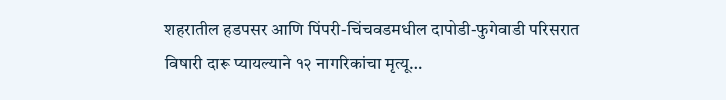शहरातील हडपसर आणि पिंपरी-चिंचवडमधील दापोडी-फुगेवाडी परिसरात विषारी दारू प्यायल्याने १२ नागरिकांचा मृत्यू…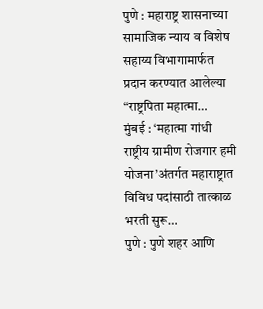पुणे : महाराष्ट्र शासनाच्या सामाजिक न्याय व विशेष सहाय्य विभागामार्फत प्रदान करण्यात आलेल्या “राष्ट्रपिता महात्मा…
मुंबई : ‘महात्मा गांधी राष्ट्रीय ग्रामीण रोजगार हमी योजना’अंतर्गत महाराष्ट्रात विविध पदांसाठी तात्काळ भरती सुरू…
पुणे : पुणे शहर आणि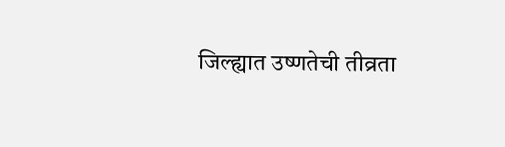जिल्ह्यात उष्णतेची तीव्रता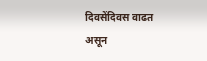दिवसेंदिवस वाढत असून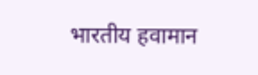भारतीय हवामान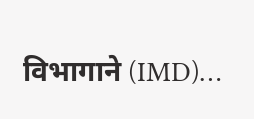विभागाने (IMD)…